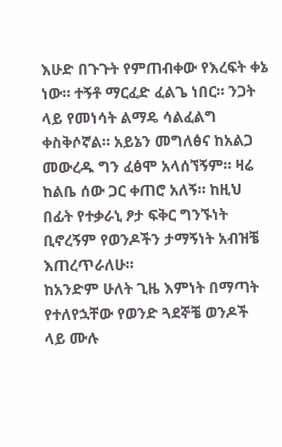እሁድ በጉጉት የምጠብቀው የእረፍት ቀኔ ነው። ተኝቶ ማርፈድ ፈልጌ ነበር። ንጋት ላይ የመነሳት ልማዴ ሳልፈልግ ቀስቅሶኛል። አይኔን መግለፅና ከአልጋ መውረዱ ግን ፈፅሞ አላሰኘኝም። ዛሬ ከልቤ ሰው ጋር ቀጠሮ አለኝ። ከዚህ በፊት የተቃራኒ ፆታ ፍቅር ግንኙነት ቢኖረኝም የወንዶችን ታማኝነት አብዝቼ እጠረጥራለሁ።
ከአንድም ሁለት ጊዜ እምነት በማጣት የተለየኋቸው የወንድ ጓደኞቼ ወንዶች ላይ ሙሉ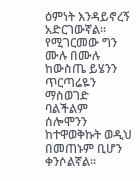ዕምነት እንዳይኖረኝ አድርገውኛል። የሚገርመው ግን ሙሉ በሙሉ ከውስጤ ይሄንን ጥርጣሬዬን ማስወገድ ባልችልም ሰሎሞንን ከተዋወቅኩት ወዲህ በመጠኑም ቢሆን ቀንሶልኛል።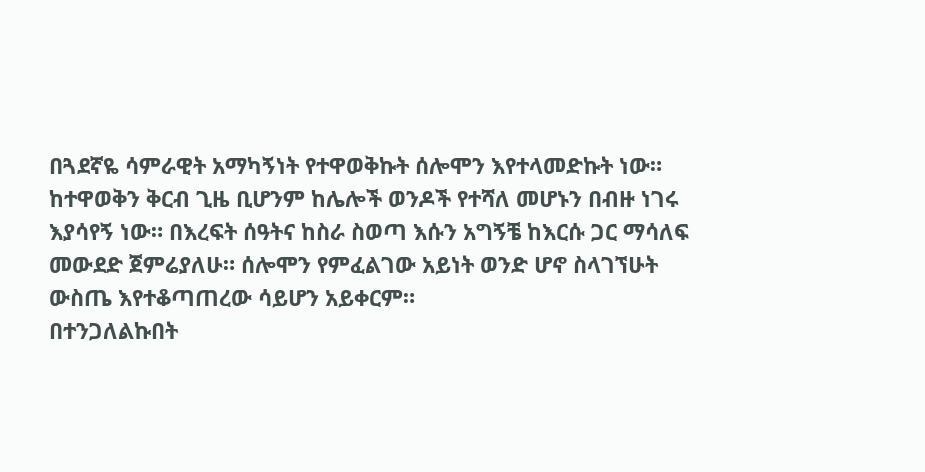በጓደኛዬ ሳምራዊት አማካኝነት የተዋወቅኩት ሰሎሞን እየተላመድኩት ነው። ከተዋወቅን ቅርብ ጊዜ ቢሆንም ከሌሎች ወንዶች የተሻለ መሆኑን በብዙ ነገሩ እያሳየኝ ነው። በእረፍት ሰዓትና ከስራ ስወጣ እሱን አግኝቼ ከእርሱ ጋር ማሳለፍ መውደድ ጀምሬያለሁ። ሰሎሞን የምፈልገው አይነት ወንድ ሆኖ ስላገኘሁት ውስጤ እየተቆጣጠረው ሳይሆን አይቀርም።
በተንጋለልኩበት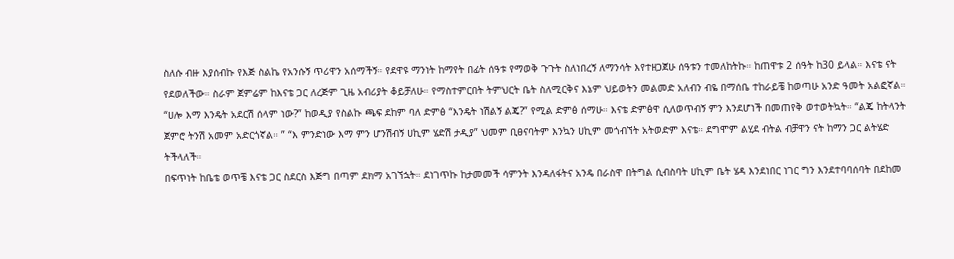ስለሱ ብዙ እያሰብኩ የእጅ ስልኬ የአንሱኝ ጥሪዋን አሰማችኝ። የደዋዩ ማንነት ከማየት በፊት ሰዓቱ የማወቅ ጉጉት ስለነበረኝ ለማንሳት እየተዘጋጀሁ ሰዓቱን ተመለከትኩ። ከጠዋቱ 2 ሰዓት ከ30 ይላል። እናቴ ናት የደወለችው። ስራም ጀምሬም ከእናቴ ጋር ለረጅም ጊዜ አብሪያት ቆይቻለሁ። የማስተምርበት ትምህርት ቤት ስለሚርቅና እኔም ህይወትን መልመድ አለብን ብዬ በማሰቤ ተከራይቼ ከወጣሁ አንድ ዓመት አልፎኛል።
“ሀሎ እማ እንዴት አደርሽ ሰላም ነው?” ከወዲያ የስልኩ ጫፍ ደከም ባለ ድምፅ “እንዴት ነሽልኝ ልጄ?” የሚል ድምፅ ሰማሁ። እናቴ ድምፅዋ ሲለወጥብኝ ምን እንደሆነች በመጠየቅ ወተወትኳት። “ልጄ ከትላንት ጀምሮ ትንሽ አመም አድርጎኛል። ” “እ ምንድነው እማ ምን ሆንሽብኝ ሀኪም ሄድሽ ታዲያ” ህመም ቢፀናባትም እንኳን ሀኪም መጎብኘት አትወድም እናቴ። ደግሞም ልሂደ ብትል ብቻዋን ናት ከማን ጋር ልትሄድ ትችላለች።
በፍጥነት ከቤቴ ወጥቼ እናቴ ጋር ስደርስ እጅግ በጣም ደክማ አገኘኋት። ደነገጥኩ ከታመመች ሳምንት እንዳለፋትና አንዴ በራስዋ በትግል ሲብስባት ሀኪም ቤት ሄዳ እንደነበር ነገር ግን እንደተባባሰባት በደከመ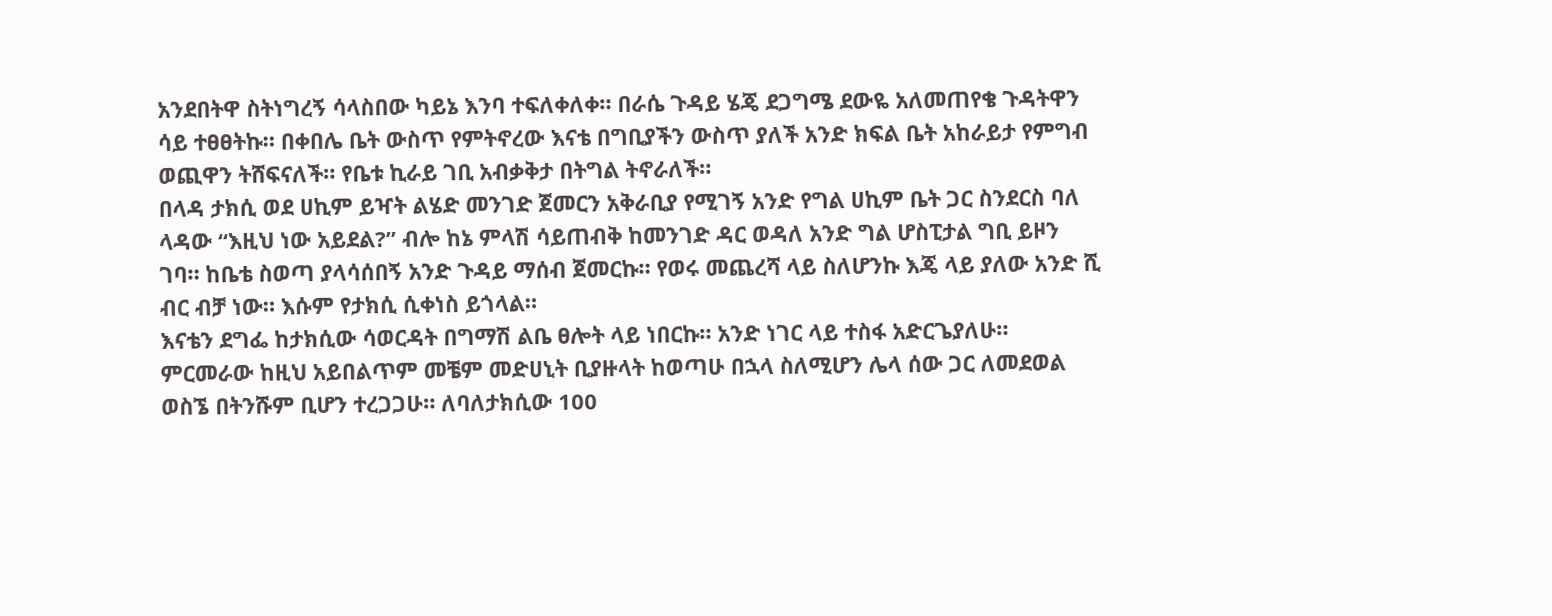አንደበትዋ ስትነግረኝ ሳላስበው ካይኔ እንባ ተፍለቀለቀ። በራሴ ጉዳይ ሄጄ ደጋግሜ ደውዬ አለመጠየቄ ጉዳትዋን ሳይ ተፀፀትኩ። በቀበሌ ቤት ውስጥ የምትኖረው እናቴ በግቢያችን ውስጥ ያለች አንድ ክፍል ቤት አከራይታ የምግብ ወጪዋን ትሸፍናለች። የቤቱ ኪራይ ገቢ አብቃቅታ በትግል ትኖራለች።
በላዳ ታክሲ ወደ ሀኪም ይዣት ልሄድ መንገድ ጀመርን አቅራቢያ የሚገኝ አንድ የግል ሀኪም ቤት ጋር ስንደርስ ባለ ላዳው “እዚህ ነው አይደል?” ብሎ ከኔ ምላሽ ሳይጠብቅ ከመንገድ ዳር ወዳለ አንድ ግል ሆስፒታል ግቢ ይዞን ገባ። ከቤቴ ስወጣ ያላሳሰበኝ አንድ ጉዳይ ማሰብ ጀመርኩ። የወሩ መጨረሻ ላይ ስለሆንኩ እጄ ላይ ያለው አንድ ሺ ብር ብቻ ነው። እሱም የታክሲ ሲቀነስ ይጎላል።
እናቴን ደግፌ ከታክሲው ሳወርዳት በግማሽ ልቤ ፀሎት ላይ ነበርኩ። አንድ ነገር ላይ ተስፋ አድርጌያለሁ። ምርመራው ከዚህ አይበልጥም መቼም መድሀኒት ቢያዙላት ከወጣሁ በኋላ ስለሚሆን ሌላ ሰው ጋር ለመደወል ወስኜ በትንሹም ቢሆን ተረጋጋሁ። ለባለታክሲው 100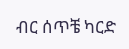ብር ሰጥቼ ካርድ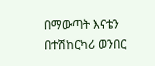በማውጣት እናቴን በተሽከርካሪ ወንበር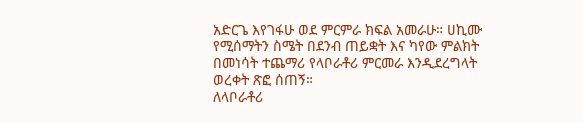አድርጌ እየገፋሁ ወደ ምርምራ ክፍል አመራሁ። ሀኪሙ የሚሰማትን ስሜት በደንብ ጠይቋት እና ካየው ምልክት በመነሳት ተጨማሪ የላቦራቶሪ ምርመራ እንዲደረግላት ወረቀት ጽፎ ሰጠኝ።
ለላቦራቶሪ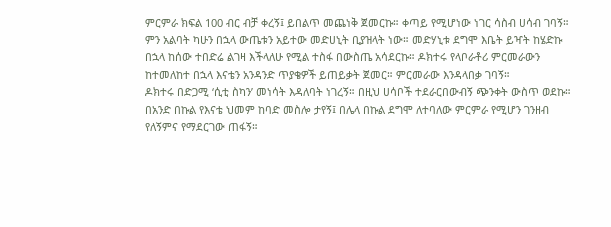ምርምራ ክፍል 100 ብር ብቻ ቀረኝ፤ ይበልጥ መጨነቅ ጀመርኩ። ቀጣይ የሚሆነው ነገር ሳስብ ሀሳብ ገባኝ። ምን አልባት ካሁን በኋላ ውጤቱን አይተው መድሀኒት ቢያዝላት ነው። መድሃኒቱ ደግሞ እቤት ይዣት ከሄድኩ በኋላ ከሰው ተበድሬ ልገዛ እችላለሁ የሚል ተስፋ በውስጤ አሳደርኩ። ዶክተሩ የላቦራቶሪ ምርመራውን ከተመለከተ በኋላ እናቴን አንዳንድ ጥያቄዎች ይጠይቃት ጀመር። ምርመራው እንዳላበቃ ገባኝ።
ዶክተሩ በድጋሚ ‘ሲቲ ስካን’ መነሳት እዳለባት ነገረኝ። በዚህ ሀሳቦች ተደራርበውብኝ ጭንቀት ውስጥ ወደኩ። በአንድ በኩል የእናቴ ህመም ከባድ መስሎ ታየኝ፤ በሌላ በኩል ደግሞ ለተባለው ምርምራ የሚሆን ገንዘብ የለኝምና የማደርገው ጠፋኝ።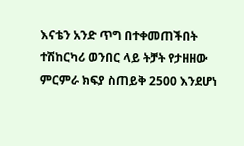እናቴን አንድ ጥግ በተቀመጠችበት ተሽከርካሪ ወንበር ላይ ትቻት የታዘዘው ምርምራ ክፍያ ስጠይቅ 2500 እንደሆነ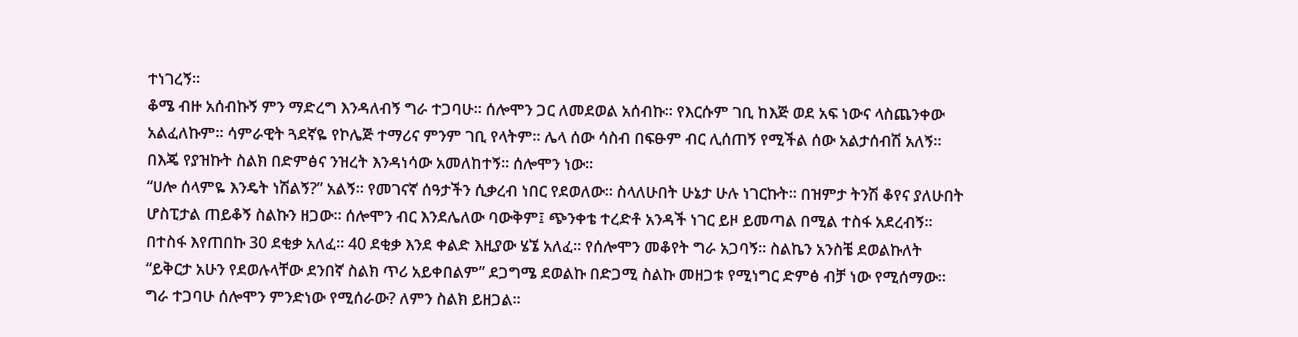ተነገረኝ።
ቆሜ ብዙ አሰብኩኝ ምን ማድረግ እንዳለብኝ ግራ ተጋባሁ። ሰሎሞን ጋር ለመደወል አሰብኩ። የእርሱም ገቢ ከእጅ ወደ አፍ ነውና ላስጨንቀው አልፈለኩም። ሳምራዊት ጓደኛዬ የኮሌጅ ተማሪና ምንም ገቢ የላትም። ሌላ ሰው ሳስብ በፍፁም ብር ሊሰጠኝ የሚችል ሰው አልታሰብሽ አለኝ። በእጄ የያዝኩት ስልክ በድምፅና ንዝረት እንዳነሳው አመለከተኝ። ሰሎሞን ነው።
“ሀሎ ሰላምዬ እንዴት ነሽልኝ?” አልኝ። የመገናኛ ሰዓታችን ሲቃረብ ነበር የደወለው። ስላለሁበት ሁኔታ ሁሉ ነገርኩት። በዝምታ ትንሽ ቆየና ያለሁበት ሆስፒታል ጠይቆኝ ስልኩን ዘጋው። ሰሎሞን ብር እንደሌለው ባውቅም፤ ጭንቀቴ ተረድቶ አንዳች ነገር ይዞ ይመጣል በሚል ተስፋ አደረብኝ።
በተስፋ እየጠበኩ 30 ደቂቃ አለፈ። 40 ደቂቃ እንደ ቀልድ እዚያው ሄኜ አለፈ። የሰሎሞን መቆየት ግራ አጋባኝ። ስልኬን አንስቼ ደወልኩለት “ይቅርታ አሁን የደወሉላቸው ደንበኛ ስልክ ጥሪ አይቀበልም” ደጋግሜ ደወልኩ በድጋሚ ስልኩ መዘጋቱ የሚነግር ድምፅ ብቻ ነው የሚሰማው።
ግራ ተጋባሁ ሰሎሞን ምንድነው የሚሰራው? ለምን ስልክ ይዘጋል።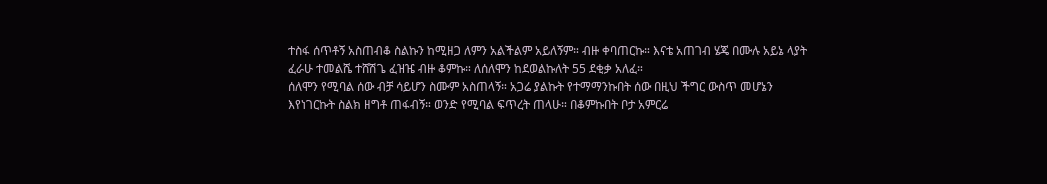ተስፋ ሰጥቶኝ አስጠብቆ ስልኩን ከሚዘጋ ለምን አልችልም አይለኝም። ብዙ ቀባጠርኩ። እናቴ አጠገብ ሄጄ በሙሉ አይኔ ላያት ፈራሁ ተመልሼ ተሸሽጌ ፈዝዤ ብዙ ቆምኩ። ለሰለሞን ከደወልኩለት 55 ደቂቃ አለፈ።
ሰለሞን የሚባል ሰው ብቻ ሳይሆን ስሙም አስጠላኝ። አጋሬ ያልኩት የተማማንኩበት ሰው በዚህ ችግር ውስጥ መሆኔን እየነገርኩት ስልክ ዘግቶ ጠፋብኝ። ወንድ የሚባል ፍጥረት ጠላሁ። በቆምኩበት ቦታ አምርሬ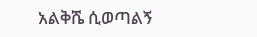አልቅሼ ሲወጣልኝ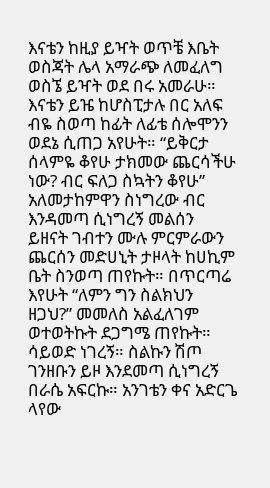እናቴን ከዚያ ይዣት ወጥቼ እቤት ወስጃት ሌላ አማራጭ ለመፈለግ ወስኜ ይዣት ወደ በሩ አመራሁ።
እናቴን ይዤ ከሆስፒታሉ በር አለፍ ብዬ ስወጣ ከፊት ለፊቴ ሰሎሞንን ወደኔ ሲጠጋ አየሁት። “ይቅርታ ሰላምዬ ቆየሁ ታክመው ጨርሳችሁ ነው? ብር ፍለጋ ስኳትን ቆየሁ” አለመታከምዋን ስነግረው ብር እንዳመጣ ሲነግረኝ መልሰን ይዘናት ገብተን ሙሉ ምርምራውን ጨርሰን መድሀኒት ታዞላት ከሀኪም ቤት ስንወጣ ጠየኩት። በጥርጣሬ እየሁት “ለምን ግን ስልክህን ዘጋህ?” መመለስ አልፈለገም ወተወትኩት ደጋግሜ ጠየኩት። ሳይወድ ነገረኝ። ስልኩን ሽጦ ገንዘቡን ይዞ እንደመጣ ሲነግረኝ በራሴ አፍርኩ። አንገቴን ቀና አድርጌ ላየው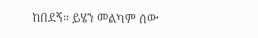ከበደኝ። ይሄን መልካም ሰው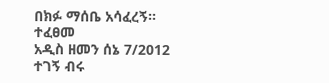በክፉ ማሰቤ አሳፈረኝ። ተፈፀመ
አዲስ ዘመን ሰኔ 7/2012
ተገኝ ብሩ